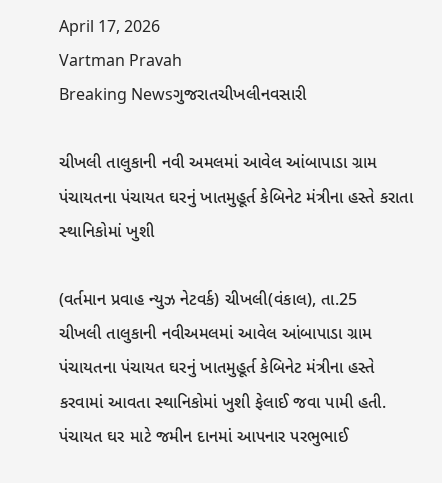April 17, 2026
Vartman Pravah
Breaking Newsગુજરાતચીખલીનવસારી

ચીખલી તાલુકાની નવી અમલમાં આવેલ આંબાપાડા ગ્રામ પંચાયતના પંચાયત ઘરનું ખાતમુહૂર્ત કેબિનેટ મંત્રીના હસ્‍તે કરાતા સ્‍થાનિકોમાં ખુશી

(વર્તમાન પ્રવાહ ન્‍યુઝ નેટવર્ક) ચીખલી(વંકાલ), તા.25
ચીખલી તાલુકાની નવીઅમલમાં આવેલ આંબાપાડા ગ્રામ પંચાયતના પંચાયત ઘરનું ખાતમુહૂર્ત કેબિનેટ મંત્રીના હસ્‍તે કરવામાં આવતા સ્‍થાનિકોમાં ખુશી ફેલાઈ જવા પામી હતી. પંચાયત ઘર માટે જમીન દાનમાં આપનાર પરભુભાઈ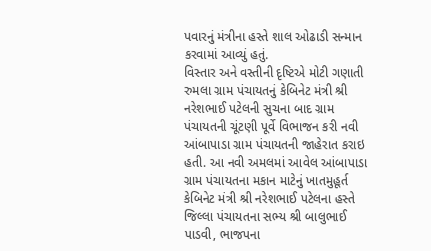પવારનું મંત્રીના હસ્‍તે શાલ ઓઢાડી સન્‍માન કરવામાં આવ્‍યું હતું.
વિસ્‍તાર અને વસ્‍તીની દૃષ્ટિએ મોટી ગણાતી રુમલા ગ્રામ પંચાયતનું કેબિનેટ મંત્રી શ્રી નરેશભાઈ પટેલની સુચના બાદ ગ્રામ પંચાયતની ચૂંટણી પૂર્વે વિભાજન કરી નવી આંબાપાડા ગ્રામ પંચાયતની જાહેરાત કરાઇ હતી. આ નવી અમલમાં આવેલ આંબાપાડા ગ્રામ પંચાયતના મકાન માટેનું ખાતમુહૂર્ત કેબિનેટ મંત્રી શ્રી નરેશભાઈ પટેલના હસ્‍તે જિલ્લા પંચાયતના સભ્‍ય શ્રી બાલુભાઈ પાડવી, ભાજપના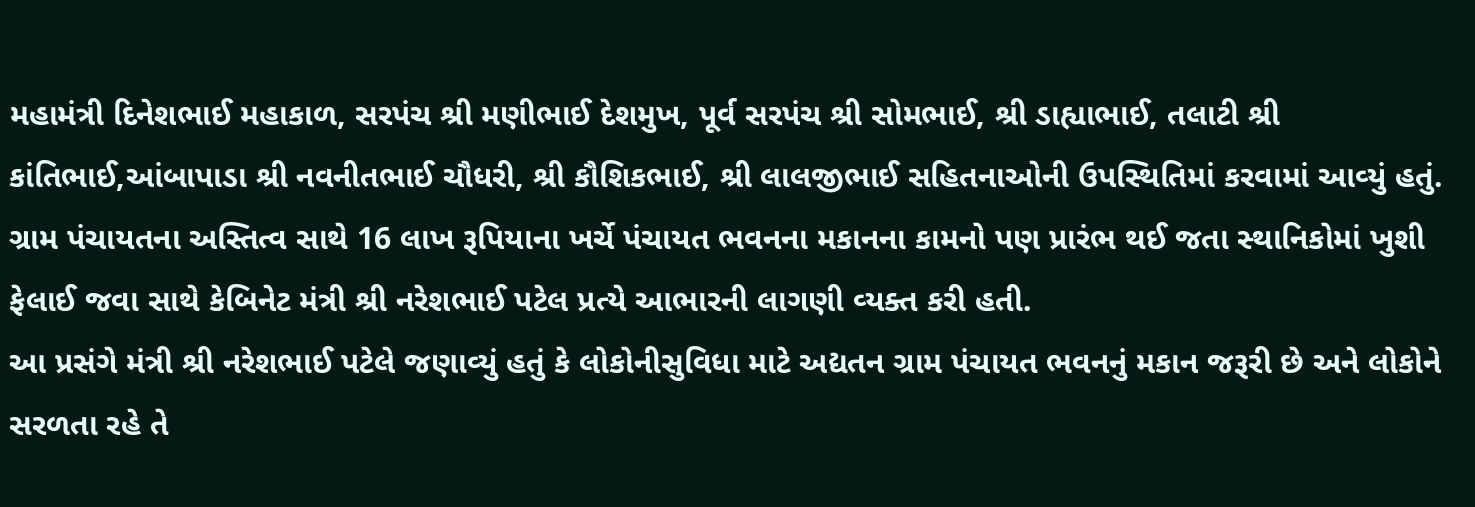મહામંત્રી દિનેશભાઈ મહાકાળ, સરપંચ શ્રી મણીભાઈ દેશમુખ, પૂર્વ સરપંચ શ્રી સોમભાઈ, શ્રી ડાહ્યાભાઈ, તલાટી શ્રી કાંતિભાઈ,આંબાપાડા શ્રી નવનીતભાઈ ચૌધરી, શ્રી કૌશિકભાઈ, શ્રી લાલજીભાઈ સહિતનાઓની ઉપસ્‍થિતિમાં કરવામાં આવ્‍યું હતું. ગ્રામ પંચાયતના અસ્‍તિત્‍વ સાથે 16 લાખ રૂપિયાના ખર્ચે પંચાયત ભવનના મકાનના કામનો પણ પ્રારંભ થઈ જતા સ્‍થાનિકોમાં ખુશી ફેલાઈ જવા સાથે કેબિનેટ મંત્રી શ્રી નરેશભાઈ પટેલ પ્રત્‍યે આભારની લાગણી વ્‍યક્‍ત કરી હતી.
આ પ્રસંગે મંત્રી શ્રી નરેશભાઈ પટેલે જણાવ્‍યું હતું કે લોકોનીસુવિધા માટે અદ્યતન ગ્રામ પંચાયત ભવનનું મકાન જરૂરી છે અને લોકોને સરળતા રહે તે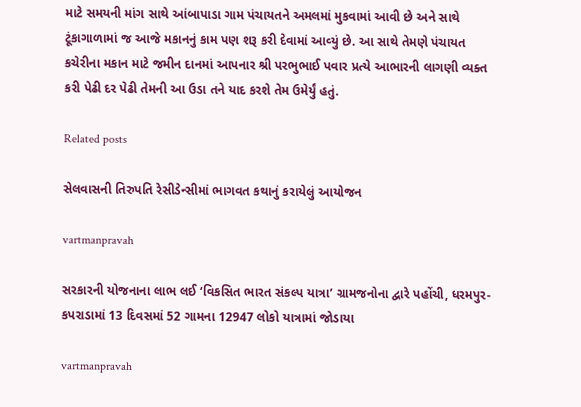માટે સમયની માંગ સાથે આંબાપાડા ગામ પંચાયતને અમલમાં મુકવામાં આવી છે અને સાથે ટૂંકાગાળામાં જ આજે મકાનનું કામ પણ શરૂ કરી દેવામાં આવ્‍યું છે. આ સાથે તેમણે પંચાયત કચેરીના મકાન માટે જમીન દાનમાં આપનાર શ્રી પરભુભાઈ પવાર પ્રત્‍યે આભારની લાગણી વ્‍યક્‍ત કરી પેઢી દર પેઢી તેમની આ ઉડા તને યાદ કરશે તેમ ઉમેર્યું હતું.

Related posts

સેલવાસની તિરુપતિ રેસીડેન્‍સીમાં ભાગવત કથાનું કરાયેલું આયોજન

vartmanpravah

સરકારની યોજનાના લાભ લઈ ‘વિકસિત ભારત સંકલ્‍પ યાત્રા’ ગ્રામજનોના દ્વારે પહોંચી, ધરમપુર-કપરાડામાં 13 દિવસમાં 52 ગામના 12947 લોકો યાત્રામાં જોડાયા

vartmanpravah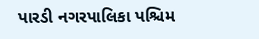પારડી નગરપાલિકા પશ્ચિમ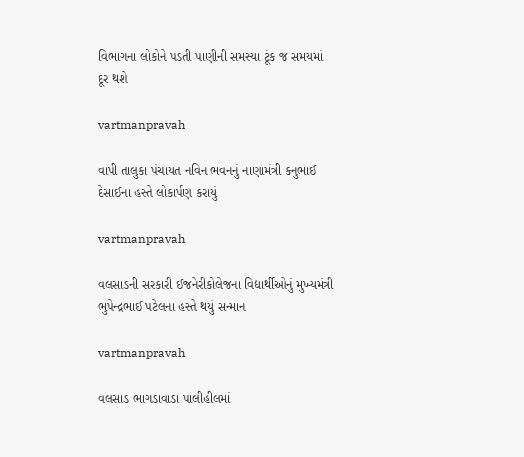વિભાગના લોકોને પડતી પાણીની સમસ્‍યા ટૂંક જ સમયમાં દૂર થશે

vartmanpravah

વાપી તાલુકા પંચાયત નવિન ભવનનું નાણામંત્રી કનુભાઈ દેસાઈના હસ્‍તે લોકાર્પણ કરાયું

vartmanpravah

વલસાડની સરકારી ઈજનેરીકોલેજના વિદ્યાર્થીઓનું મુખ્‍યમંત્રી ભુપેન્‍દ્રભાઈ પટેલના હસ્‍તે થયું સન્‍માન

vartmanpravah

વલસાડ ભાગડાવાડા પાલીહીલમાં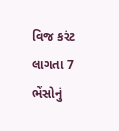વિજ કરંટ લાગતા 7 ભેંસોનું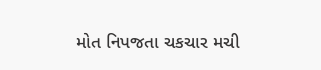મોત નિપજતા ચકચાર મચી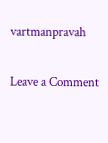vartmanpravah

Leave a Comment